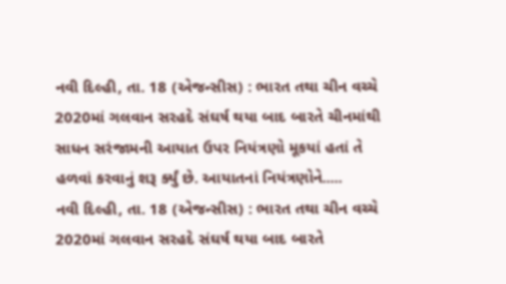નવી દિલ્હી, તા. 18 (એજન્સીસ) : ભારત તથા ચીન વચ્ચે 2020માં ગલવાન સરહદે સંઘર્ષ થયા બાદ બારતે ચીનમાંથી સાધન સરંજામની આયાત ઉપર નિયંત્રણો મૂકયાં હતાં તે હળવાં કરવાનું શરૂ ર્ક્યું છે. આયાતનાં નિયંત્રણોને.....
નવી દિલ્હી, તા. 18 (એજન્સીસ) : ભારત તથા ચીન વચ્ચે 2020માં ગલવાન સરહદે સંઘર્ષ થયા બાદ બારતે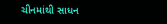ચીનમાંથી સાધન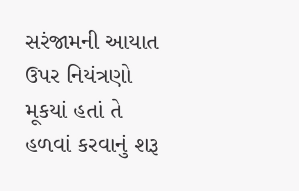સરંજામની આયાત ઉપર નિયંત્રણો મૂકયાં હતાં તે હળવાં કરવાનું શરૂ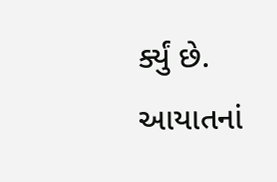ર્ક્યું છે. આયાતનાં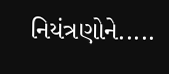નિયંત્રણોને.....